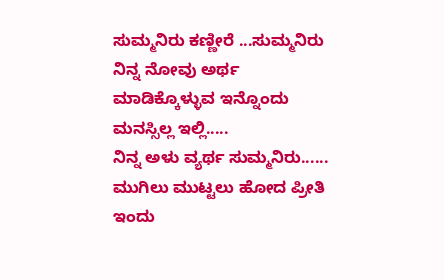ಸುಮ್ಮನಿರು ಕಣ್ಣೀರೆ ...ಸುಮ್ಮನಿರು
ನಿನ್ನ ನೋವು ಅರ್ಥ ಮಾಡಿಕ್ಕೊಳ್ಳುವ ಇನ್ನೊಂದು ಮನಸ್ಸಿಲ್ಲ ಇಲ್ಲಿ.....
ನಿನ್ನ ಅಳು ವ್ಯರ್ಥ ಸುಮ್ಮನಿರು......
ಮುಗಿಲು ಮುಟ್ಟಲು ಹೋದ ಪ್ರೀತಿ ಇಂದು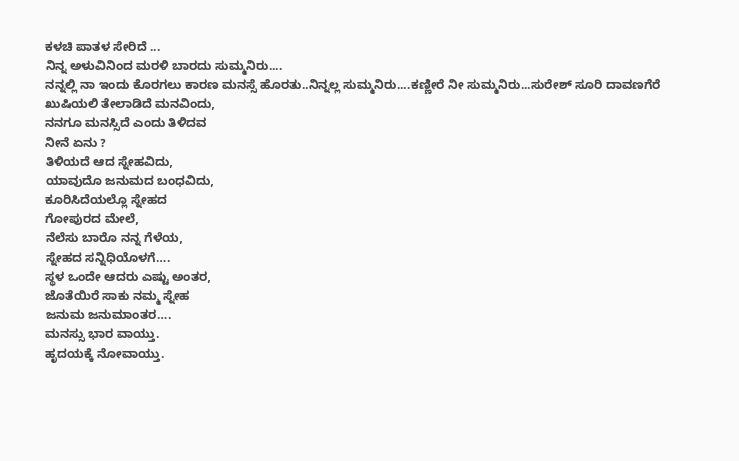ಕಳಚಿ ಪಾತಳ ಸೇರಿದೆ ...
ನಿನ್ನ ಅಳುವಿನಿಂದ ಮರಳಿ ಬಾರದು ಸುಮ್ಮನಿರು....
ನನ್ನಲ್ಲಿ ನಾ ಇಂದು ಕೊರಗಲು ಕಾರಣ ಮನಸ್ಸೆ ಹೊರತು..ನಿನ್ನಲ್ಲ ಸುಮ್ಮನಿರು....ಕಣ್ಣೀರೆ ನೀ ಸುಮ್ಮನಿರು...ಸುರೇಶ್ ಸೂರಿ ದಾವಣಗೆರೆ
ಖುಷಿಯಲಿ ತೇಲಾಡಿದೆ ಮನವಿಂದು,
ನನಗೂ ಮನಸ್ಸಿದೆ ಎಂದು ತಿಳಿದವ
ನೀನೆ ಏನು ?
ತಿಳಿಯದೆ ಆದ ಸ್ನೇಹವಿದು,
ಯಾವುದೊ ಜನುಮದ ಬಂಧವಿದು,
ಕೂರಿಸಿದೆಯಲ್ಲೊ ಸ್ನೇಹದ
ಗೋಪುರದ ಮೇಲೆ,
ನೆಲೆಸು ಬಾರೊ ನನ್ನ ಗೆಳೆಯ,
ಸ್ನೇಹದ ಸನ್ನಿಧಿಯೊಳಗೆ….
ಸ್ಥಳ ಒಂದೇ ಆದರು ಎಷ್ಟು ಅಂತರ,
ಜೊತೆಯಿರೆ ಸಾಕು ನಮ್ಮ ಸ್ನೇಹ
ಜನುಮ ಜನುಮಾಂತರ….
ಮನಸ್ಸು ಭಾರ ವಾಯ್ತು.
ಹೃದಯಕ್ಕೆ ನೋವಾಯ್ತು.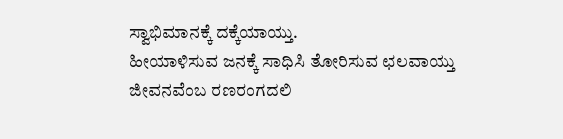ಸ್ವಾಭಿಮಾನಕ್ಕೆ ದಕ್ಕೆಯಾಯ್ತು.
ಹೀಯಾಳಿಸುವ ಜನಕ್ಕೆ ಸಾಧಿಸಿ ತೋರಿಸುವ ಛಲವಾಯ್ತು
ಜೀವನವೆಂಬ ರಣರಂಗದಲಿ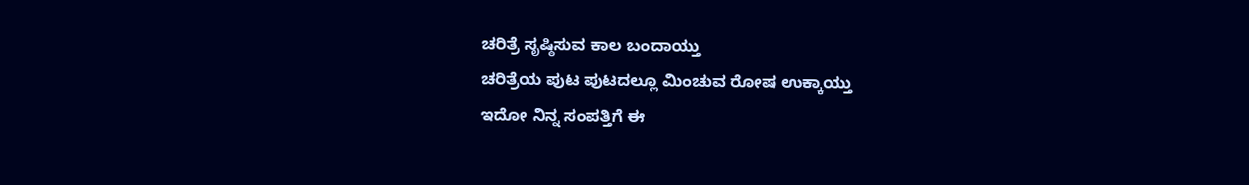ಚರಿತ್ರೆ ಸೃಷ್ಠಿಸುವ ಕಾಲ ಬಂದಾಯ್ತು
ಚರಿತ್ರೆಯ ಪುಟ ಪುಟದಲ್ಲೂ ಮಿಂಚುವ ರೋಷ ಉಕ್ಕಾಯ್ತು
ಇದೋ ನಿನ್ನ ಸಂಪತ್ತಿಗೆ ಈ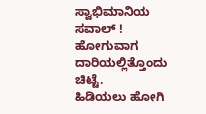ಸ್ವಾಭಿಮಾನಿಯ ಸವಾಲ್ !
ಹೋಗುವಾಗ ದಾರಿಯಲ್ಲಿತ್ತೊಂದು ಚಿಟ್ಟೆ.
ಹಿಡಿಯಲು ಹೋಗಿ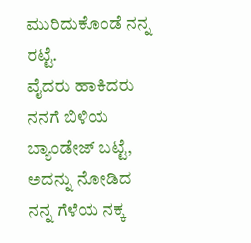ಮುರಿದುಕೊಂಡೆ ನನ್ನ ರಟ್ಟೆ.
ವೈದರು ಹಾಕಿದರು ನನಗೆ ಬಿಳಿಯ ಬ್ಯಾಂಡೇಜ್ ಬಟ್ಟೆ,
ಅದನ್ನು ನೋಡಿದ ನನ್ನ ಗೆಳೆಯ ನಕ್ಕ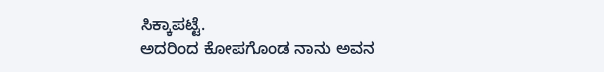ಸಿಕ್ಕಾಪಟ್ಟೆ.
ಅದರಿಂದ ಕೋಪಗೊಂಡ ನಾನು ಅವನ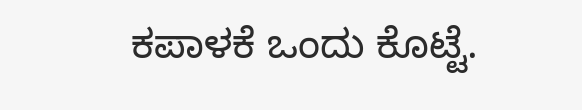ಕಪಾಳಕೆ ಒಂದು ಕೊಟ್ಟೆ.